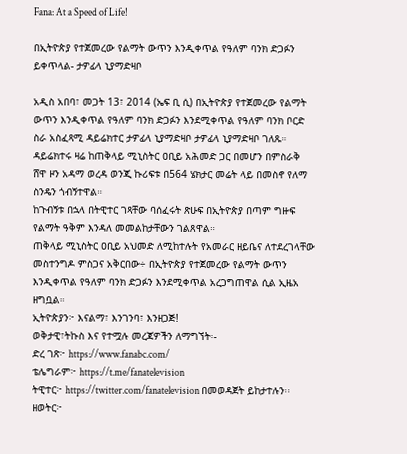Fana: At a Speed of Life!

በኢትዮጵያ የተጀመረው የልማት ውጥን እንዲቀጥል የዓለም ባንክ ድጋፉን ይቀጥላል- ታዎፊላ ኒያማድዛቦ

አዲስ አበባ፣ መጋት 13፣ 2014 (ኤፍ ቢ ሲ) በኢትዮጵያ የተጀመረው የልማት ውጥን እንዲቀጥል የዓለም ባንክ ድጋፉን እንደሚቀጥል የዓለም ባንክ ቦርድ ስራ አስፈጻሚ ዳይሬክተር ታዎፊላ ኒያማድዛቦ ታዎፊላ ኒያማድዛቦ ገለጹ።
ዳይሬክተሩ ዛሬ ከጠቅላይ ሚኒስትር ዐቢይ አሕመድ ጋር በመሆን በምስራቅ ሸዋ ዞን አዳማ ወረዳ ወንጂ ኩሪፍቱ በ564 ሄክታር መሬት ላይ በመስኖ የለማ ስንዴን ጎብኝተዋል።
ከጉብኝቱ በኋላ በትዊተር ገጻቸው ባሰፈሩት ጽሁፍ በኢትዮጵያ በጣም ግዙፍ የልማት ዓቅም እንዳለ መመልከታቸውን ገልጸዋል።
ጠቅላይ ሚኒስትር ዐቢይ አህመድ ለሚከተሉት የአመራር ዘይቤና ለተደረገላቸው መስተንግዶ ምስጋና አቅርበው÷ በኢትዮጵያ የተጀመረው የልማት ውጥን እንዲቀጥል የዓለም ባንክ ድጋፉን እንደሚቀጥል አረጋግጠዋል ሲል ኢዜአ ዘግቧል።
ኢትዮጵያን፦ እናልማ፣ እንገንባ፣ እንዘጋጅ!
ወቅታዊ፣ትኩስ እና የተሟሉ መረጃዎችን ለማግኘት፡-
ድረ ገጽ፦ https://www.fanabc.com/
ቴሌግራም፦ https://t.me/fanatelevision
ትዊተር፦ https://twitter.com/fanatelevision በመወዳጀት ይከታተሉን፡፡
ዘወትር፦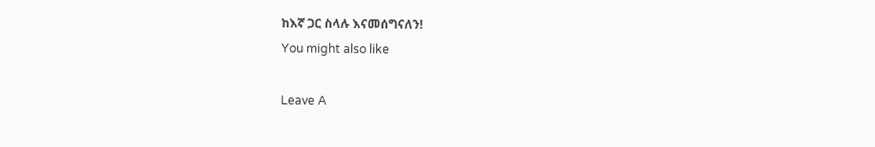ከእኛ ጋር ስላሉ እናመሰግናለን!
You might also like

Leave A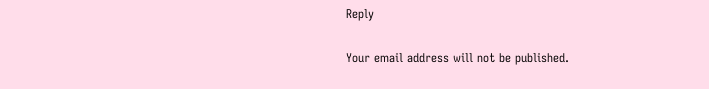Reply

Your email address will not be published.